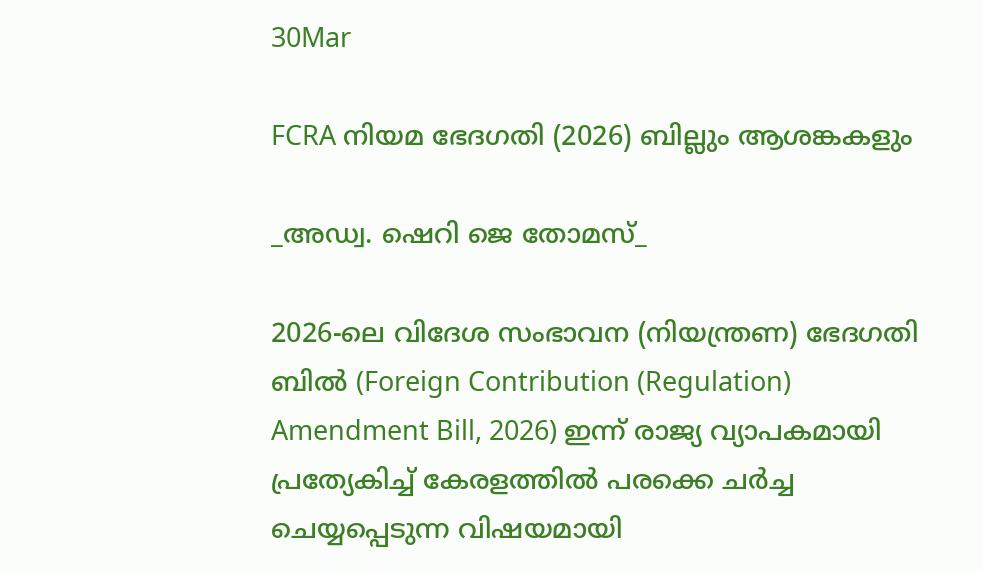30Mar

FCRA നിയമ ഭേദഗതി (2026) ബില്ലും ആശങ്കകളും

_അഡ്വ. ഷെറി ജെ തോമസ്_

2026-ലെ വിദേശ സംഭാവന (നിയന്ത്രണ) ഭേദഗതി ബിൽ (Foreign Contribution (Regulation) Amendment Bill, 2026) ഇന്ന് രാജ്യ വ്യാപകമായി പ്രത്യേകിച്ച് കേരളത്തിൽ പരക്കെ ചർച്ച ചെയ്യപ്പെടുന്ന വിഷയമായി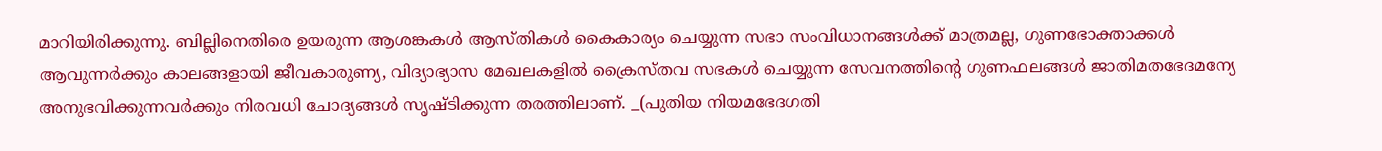മാറിയിരിക്കുന്നു. ബില്ലിനെതിരെ ഉയരുന്ന ആശങ്കകൾ ആസ്തികൾ കൈകാര്യം ചെയ്യുന്ന സഭാ സംവിധാനങ്ങൾക്ക് മാത്രമല്ല, ഗുണഭോക്താക്കൾ ആവുന്നർക്കും കാലങ്ങളായി ജീവകാരുണ്യ, വിദ്യാഭ്യാസ മേഖലകളിൽ ക്രൈസ്തവ സഭകൾ ചെയ്യുന്ന സേവനത്തിന്റെ ഗുണഫലങ്ങൾ ജാതിമതഭേദമന്യേ അനുഭവിക്കുന്നവർക്കും നിരവധി ചോദ്യങ്ങൾ സൃഷ്ടിക്കുന്ന തരത്തിലാണ്. _(പുതിയ നിയമഭേദഗതി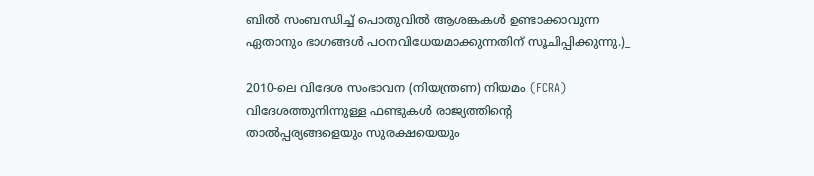ബിൽ സംബന്ധിച്ച് പൊതുവിൽ ആശങ്കകൾ ഉണ്ടാക്കാവുന്ന ഏതാനും ഭാഗങ്ങൾ പഠനവിധേയമാക്കുന്നതിന് സൂചിപ്പിക്കുന്നു.)_

2010-ലെ വിദേശ സംഭാവന (നിയന്ത്രണ) നിയമം (FCRA) വിദേശത്തുനിന്നുള്ള ഫണ്ടുകൾ രാജ്യത്തിന്റെ താൽപ്പര്യങ്ങളെയും സുരക്ഷയെയും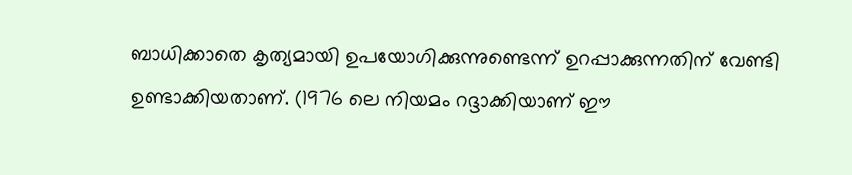ബാധിക്കാതെ കൃത്യമായി ഉപയോഗിക്കുന്നുണ്ടെന്ന് ഉറപ്പാക്കുന്നതിന് വേണ്ടി ഉണ്ടാക്കിയതാണ്. (1976 ലെ നിയമം റദ്ദാക്കിയാണ് ഈ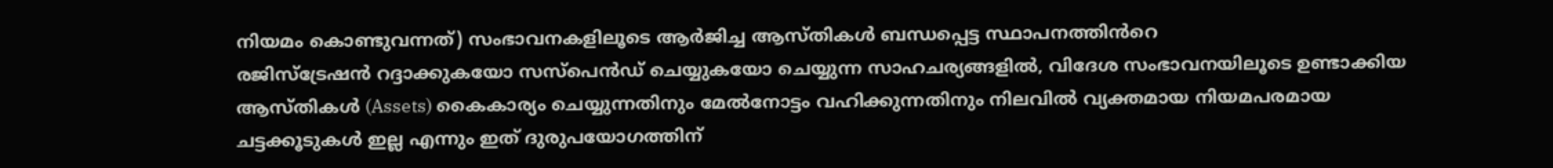നിയമം കൊണ്ടുവന്നത്) സംഭാവനകളിലൂടെ ആർജിച്ച ആസ്തികൾ ബന്ധപ്പെട്ട സ്ഥാപനത്തിൻറെ
രജിസ്‌ട്രേഷൻ റദ്ദാക്കുകയോ സസ്പെൻഡ് ചെയ്യുകയോ ചെയ്യുന്ന സാഹചര്യങ്ങളിൽ, വിദേശ സംഭാവനയിലൂടെ ഉണ്ടാക്കിയ ആസ്തികൾ (Assets) കൈകാര്യം ചെയ്യുന്നതിനും മേൽനോട്ടം വഹിക്കുന്നതിനും നിലവിൽ വ്യക്തമായ നിയമപരമായ ചട്ടക്കൂടുകൾ ഇല്ല എന്നും ഇത് ദുരുപയോഗത്തിന്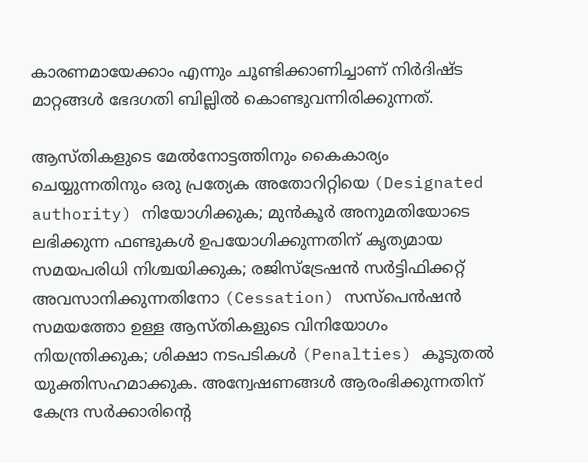കാരണമായേക്കാം എന്നും ചൂണ്ടിക്കാണിച്ചാണ് നിർദിഷ്ട മാറ്റങ്ങൾ ഭേദഗതി ബില്ലിൽ കൊണ്ടുവന്നിരിക്കുന്നത്.

ആസ്തികളുടെ മേൽനോട്ടത്തിനും കൈകാര്യം ചെയ്യുന്നതിനും ഒരു പ്രത്യേക അതോറിറ്റിയെ (Designated authority) നിയോഗിക്കുക; മുൻകൂർ അനുമതിയോടെ ലഭിക്കുന്ന ഫണ്ടുകൾ ഉപയോഗിക്കുന്നതിന് കൃത്യമായ സമയപരിധി നിശ്ചയിക്കുക; രജിസ്ട്രേഷൻ സർട്ടിഫിക്കറ്റ് അവസാനിക്കുന്നതിനോ (Cessation) സസ്പെൻഷൻ സമയത്തോ ഉള്ള ആസ്തികളുടെ വിനിയോഗം നിയന്ത്രിക്കുക; ശിക്ഷാ നടപടികൾ (Penalties) കൂടുതൽ യുക്തിസഹമാക്കുക. അന്വേഷണങ്ങൾ ആരംഭിക്കുന്നതിന് കേന്ദ്ര സർക്കാരിന്റെ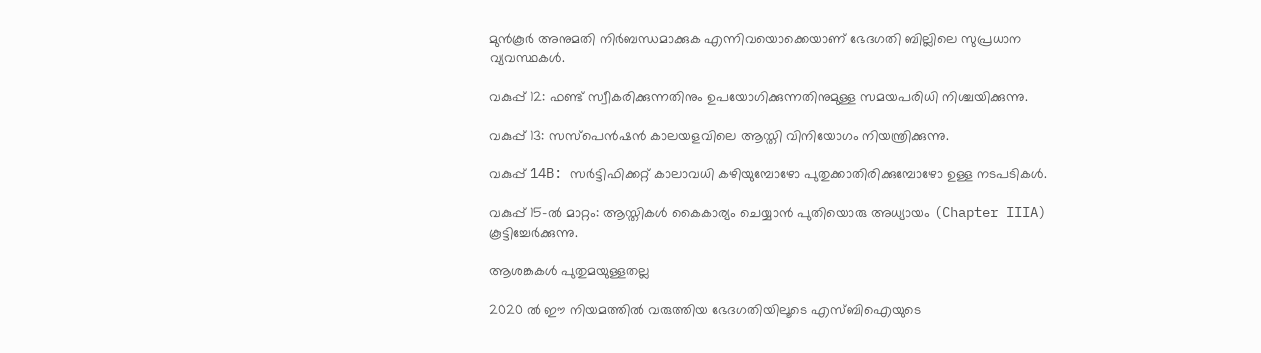മുൻകൂർ അനുമതി നിർബന്ധമാക്കുക എന്നിവയൊക്കെയാണ് ഭേദഗതി ബില്ലിലെ സുപ്രധാന വ്യവസ്ഥകൾ.

വകുപ്പ് 12: ഫണ്ട് സ്വീകരിക്കുന്നതിനും ഉപയോഗിക്കുന്നതിനുമുള്ള സമയപരിധി നിശ്ചയിക്കുന്നു.

വകുപ്പ് 13: സസ്പെൻഷൻ കാലയളവിലെ ആസ്തി വിനിയോഗം നിയന്ത്രിക്കുന്നു.

വകുപ്പ് 14B: സർട്ടിഫിക്കറ്റ് കാലാവധി കഴിയുമ്പോഴോ പുതുക്കാതിരിക്കുമ്പോഴോ ഉള്ള നടപടികൾ.

വകുപ്പ് 15-ൽ മാറ്റം: ആസ്തികൾ കൈകാര്യം ചെയ്യാൻ പുതിയൊരു അധ്യായം (Chapter IIIA) കൂട്ടിച്ചേർക്കുന്നു.

ആശങ്കകൾ പുതുമയുള്ളതല്ല

2020 ൽ ഈ നിയമത്തിൽ വരുത്തിയ ഭേദഗതിയിലൂടെ എസ്ബിഐയുടെ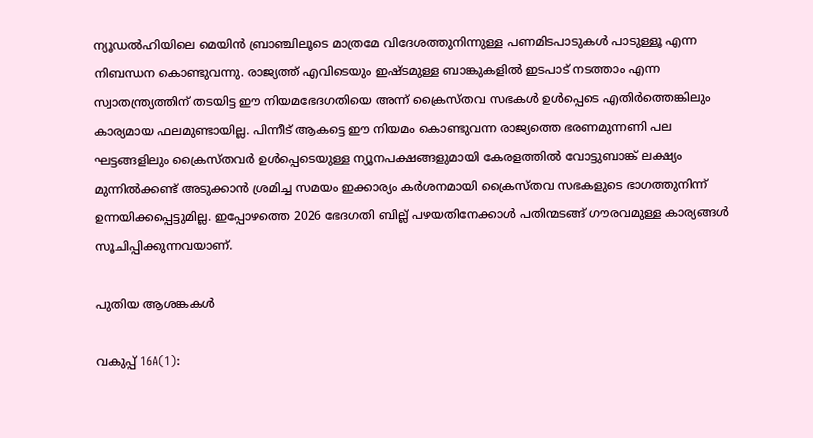ന്യൂഡൽഹിയിലെ മെയിൻ ബ്രാഞ്ചിലൂടെ മാത്രമേ വിദേശത്തുനിന്നുള്ള പണമിടപാടുകൾ പാടുള്ളൂ എന്ന നിബന്ധന കൊണ്ടുവന്നു. രാജ്യത്ത് എവിടെയും ഇഷ്ടമുള്ള ബാങ്കുകളിൽ ഇടപാട് നടത്താം എന്ന സ്വാതന്ത്ര്യത്തിന് തടയിട്ട ഈ നിയമഭേദഗതിയെ അന്ന് ക്രൈസ്തവ സഭകൾ ഉൾപ്പെടെ എതിർത്തെങ്കിലും കാര്യമായ ഫലമുണ്ടായില്ല. പിന്നീട് ആകട്ടെ ഈ നിയമം കൊണ്ടുവന്ന രാജ്യത്തെ ഭരണമുന്നണി പല ഘട്ടങ്ങളിലും ക്രൈസ്തവർ ഉൾപ്പെടെയുള്ള ന്യൂനപക്ഷങ്ങളുമായി കേരളത്തിൽ വോട്ടുബാങ്ക് ലക്ഷ്യം മുന്നിൽക്കണ്ട് അടുക്കാൻ ശ്രമിച്ച സമയം ഇക്കാര്യം കർശനമായി ക്രൈസ്തവ സഭകളുടെ ഭാഗത്തുനിന്ന് ഉന്നയിക്കപ്പെട്ടുമില്ല. ഇപ്പോഴത്തെ 2026 ഭേദഗതി ബില്ല് പഴയതിനേക്കാൾ പതിന്മടങ്ങ് ഗൗരവമുള്ള കാര്യങ്ങൾ സൂചിപ്പിക്കുന്നവയാണ്.

പുതിയ ആശങ്കകൾ

വകുപ്പ് 16A(1):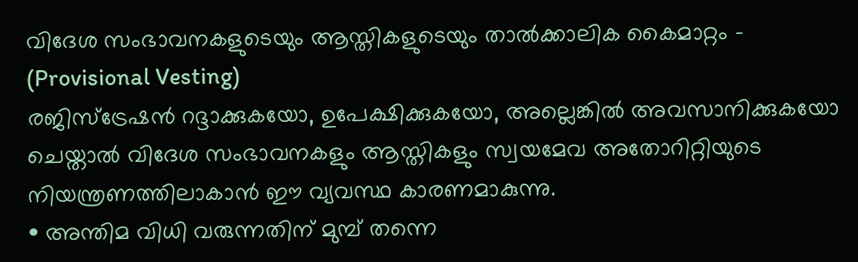വിദേശ സംഭാവനകളുടെയും ആസ്തികളുടെയും താൽക്കാലിക കൈമാറ്റം – (Provisional Vesting)
രജിസ്ട്രേഷൻ റദ്ദാക്കുകയോ, ഉപേക്ഷിക്കുകയോ, അല്ലെങ്കിൽ അവസാനിക്കുകയോ ചെയ്താൽ വിദേശ സംഭാവനകളും ആസ്തികളും സ്വയമേവ അതോറിറ്റിയുടെ നിയന്ത്രണത്തിലാകാൻ ഈ വ്യവസ്ഥ കാരണമാകുന്നു.
• അന്തിമ വിധി വരുന്നതിന് മുമ്പ് തന്നെ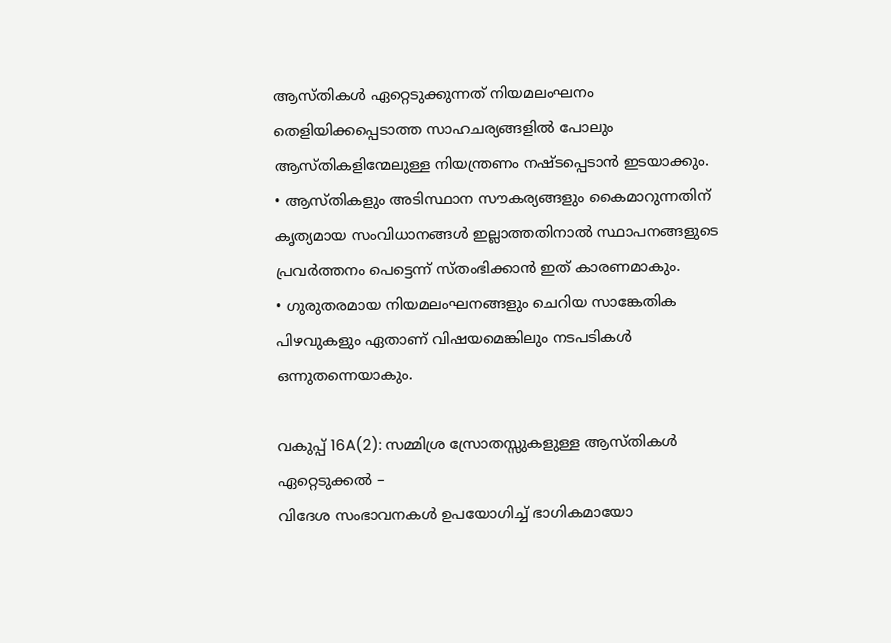ആസ്തികൾ ഏറ്റെടുക്കുന്നത് നിയമലംഘനം തെളിയിക്കപ്പെടാത്ത സാഹചര്യങ്ങളിൽ പോലും ആസ്തികളിന്മേലുള്ള നിയന്ത്രണം നഷ്ടപ്പെടാൻ ഇടയാക്കും.
• ആസ്തികളും അടിസ്ഥാന സൗകര്യങ്ങളും കൈമാറുന്നതിന് കൃത്യമായ സംവിധാനങ്ങൾ ഇല്ലാത്തതിനാൽ സ്ഥാപനങ്ങളുടെ പ്രവർത്തനം പെട്ടെന്ന് സ്തംഭിക്കാൻ ഇത് കാരണമാകും.
• ഗുരുതരമായ നിയമലംഘനങ്ങളും ചെറിയ സാങ്കേതിക പിഴവുകളും ഏതാണ് വിഷയമെങ്കിലും നടപടികൾ ഒന്നുതന്നെയാകും.

വകുപ്പ് 16A(2): സമ്മിശ്ര സ്രോതസ്സുകളുള്ള ആസ്തികൾ ഏറ്റെടുക്കൽ –
വിദേശ സംഭാവനകൾ ഉപയോഗിച്ച് ഭാഗികമായോ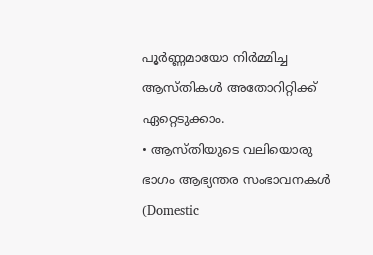പൂർണ്ണമായോ നിർമ്മിച്ച ആസ്തികൾ അതോറിറ്റിക്ക് ഏറ്റെടുക്കാം.
• ആസ്തിയുടെ വലിയൊരു ഭാഗം ആഭ്യന്തര സംഭാവനകൾ (Domestic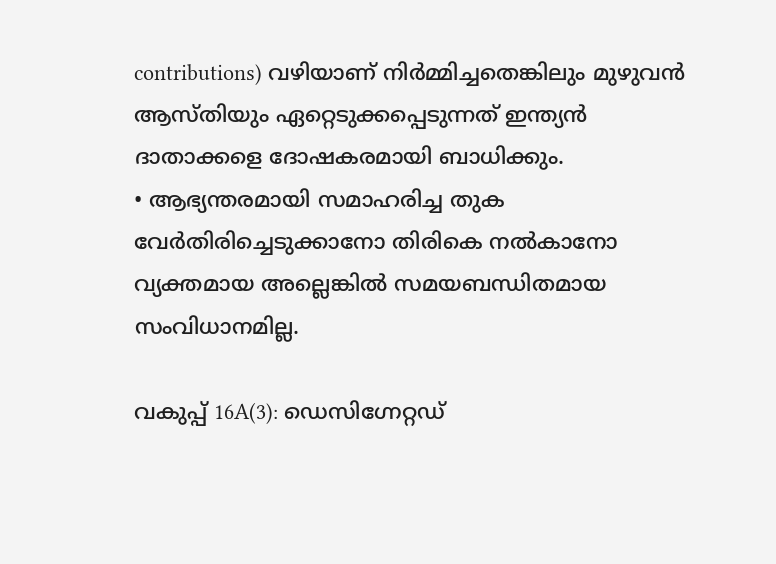contributions) വഴിയാണ് നിർമ്മിച്ചതെങ്കിലും മുഴുവൻ ആസ്തിയും ഏറ്റെടുക്കപ്പെടുന്നത് ഇന്ത്യൻ ദാതാക്കളെ ദോഷകരമായി ബാധിക്കും.
• ആഭ്യന്തരമായി സമാഹരിച്ച തുക വേർതിരിച്ചെടുക്കാനോ തിരികെ നൽകാനോ വ്യക്തമായ അല്ലെങ്കിൽ സമയബന്ധിതമായ സംവിധാനമില്ല.

വകുപ്പ് 16A(3): ഡെസിഗ്നേറ്റഡ്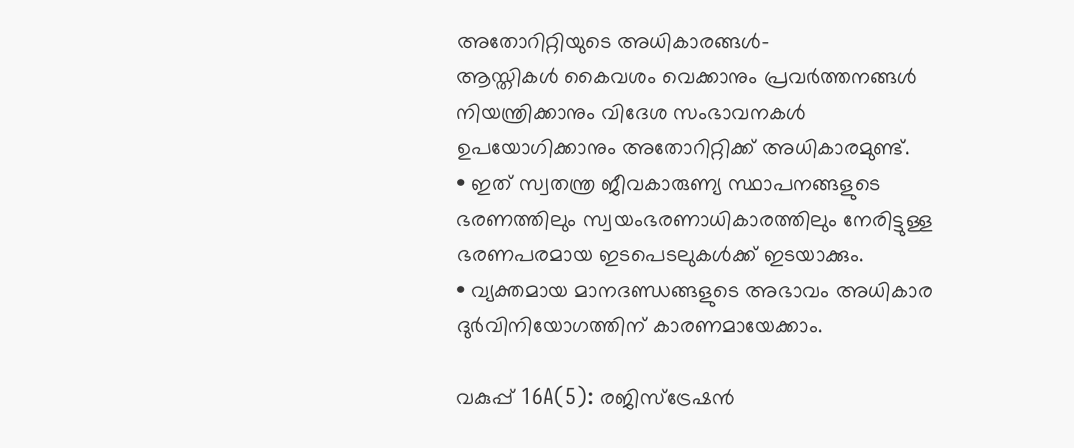അതോറിറ്റിയുടെ അധികാരങ്ങൾ-
ആസ്തികൾ കൈവശം വെക്കാനും പ്രവർത്തനങ്ങൾ നിയന്ത്രിക്കാനും വിദേശ സംഭാവനകൾ ഉപയോഗിക്കാനും അതോറിറ്റിക്ക് അധികാരമുണ്ട്.
• ഇത് സ്വതന്ത്ര ജീവകാരുണ്യ സ്ഥാപനങ്ങളുടെ ഭരണത്തിലും സ്വയംഭരണാധികാരത്തിലും നേരിട്ടുള്ള ഭരണപരമായ ഇടപെടലുകൾക്ക് ഇടയാക്കും.
• വ്യക്തമായ മാനദണ്ഡങ്ങളുടെ അഭാവം അധികാര ദുർവിനിയോഗത്തിന് കാരണമായേക്കാം.

വകുപ്പ് 16A(5): രജിസ്ട്രേഷൻ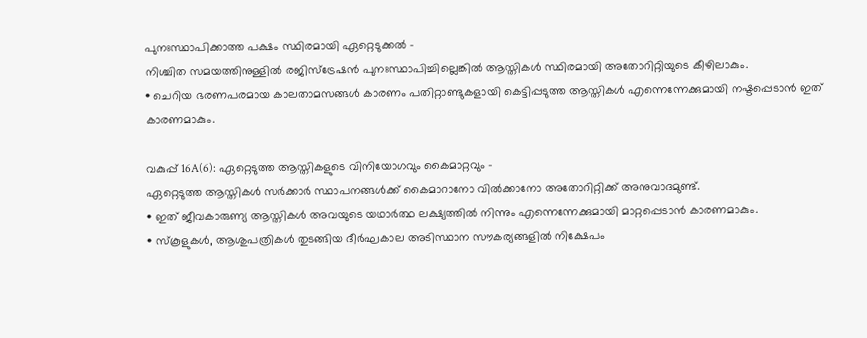പുനഃസ്ഥാപിക്കാത്ത പക്ഷം സ്ഥിരമായി ഏറ്റെടുക്കൽ –
നിശ്ചിത സമയത്തിനുള്ളിൽ രജിസ്ട്രേഷൻ പുനഃസ്ഥാപിച്ചില്ലെങ്കിൽ ആസ്തികൾ സ്ഥിരമായി അതോറിറ്റിയുടെ കീഴിലാകും.
• ചെറിയ ഭരണപരമായ കാലതാമസങ്ങൾ കാരണം പതിറ്റാണ്ടുകളായി കെട്ടിപ്പടുത്ത ആസ്തികൾ എന്നെന്നേക്കുമായി നഷ്ടപ്പെടാൻ ഇത് കാരണമാകും.

വകുപ്പ് 16A(6): ഏറ്റെടുത്ത ആസ്തികളുടെ വിനിയോഗവും കൈമാറ്റവും –
ഏറ്റെടുത്ത ആസ്തികൾ സർക്കാർ സ്ഥാപനങ്ങൾക്ക് കൈമാറാനോ വിൽക്കാനോ അതോറിറ്റിക്ക് അനുവാദമുണ്ട്.
• ഇത് ജീവകാരുണ്യ ആസ്തികൾ അവയുടെ യഥാർത്ഥ ലക്ഷ്യത്തിൽ നിന്നും എന്നെന്നേക്കുമായി മാറ്റപ്പെടാൻ കാരണമാകും.
• സ്‌കൂളുകൾ, ആശുപത്രികൾ തുടങ്ങിയ ദീർഘകാല അടിസ്ഥാന സൗകര്യങ്ങളിൽ നിക്ഷേപം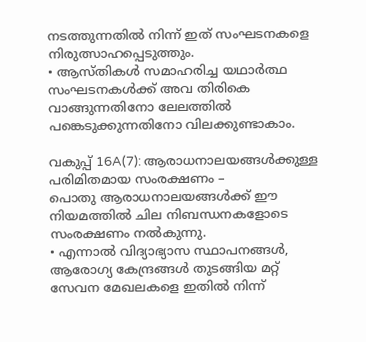നടത്തുന്നതിൽ നിന്ന് ഇത് സംഘടനകളെ നിരുത്സാഹപ്പെടുത്തും.
• ആസ്തികൾ സമാഹരിച്ച യഥാർത്ഥ സംഘടനകൾക്ക് അവ തിരികെ വാങ്ങുന്നതിനോ ലേലത്തിൽ പങ്കെടുക്കുന്നതിനോ വിലക്കുണ്ടാകാം.

വകുപ്പ് 16A(7): ആരാധനാലയങ്ങൾക്കുള്ള പരിമിതമായ സംരക്ഷണം –
പൊതു ആരാധനാലയങ്ങൾക്ക് ഈ നിയമത്തിൽ ചില നിബന്ധനകളോടെ സംരക്ഷണം നൽകുന്നു.
• എന്നാൽ വിദ്യാഭ്യാസ സ്ഥാപനങ്ങൾ, ആരോഗ്യ കേന്ദ്രങ്ങൾ തുടങ്ങിയ മറ്റ് സേവന മേഖലകളെ ഇതിൽ നിന്ന്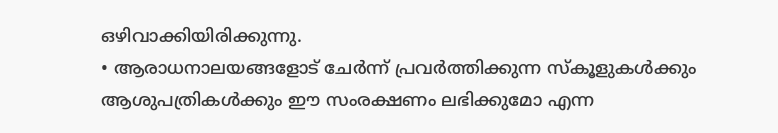ഒഴിവാക്കിയിരിക്കുന്നു.
• ആരാധനാലയങ്ങളോട് ചേർന്ന് പ്രവർത്തിക്കുന്ന സ്കൂളുകൾക്കും ആശുപത്രികൾക്കും ഈ സംരക്ഷണം ലഭിക്കുമോ എന്ന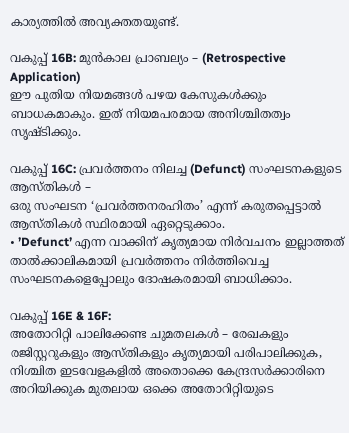കാര്യത്തിൽ അവ്യക്തതയുണ്ട്.

വകുപ്പ് 16B: മുൻകാല പ്രാബല്യം – (Retrospective Application)
ഈ പുതിയ നിയമങ്ങൾ പഴയ കേസുകൾക്കും ബാധകമാകും. ഇത് നിയമപരമായ അനിശ്ചിതത്വം സൃഷ്ടിക്കും.

വകുപ്പ് 16C: പ്രവർത്തനം നിലച്ച (Defunct) സംഘടനകളുടെ ആസ്തികൾ –
ഒരു സംഘടന ‘പ്രവർത്തനരഹിതം’ എന്ന് കരുതപ്പെട്ടാൽ ആസ്തികൾ സ്ഥിരമായി ഏറ്റെടുക്കാം.
• ’Defunct’ എന്ന വാക്കിന് കൃത്യമായ നിർവചനം ഇല്ലാത്തത് താൽക്കാലികമായി പ്രവർത്തനം നിർത്തിവെച്ച സംഘടനകളെപ്പോലും ദോഷകരമായി ബാധിക്കാം.

വകുപ്പ് 16E & 16F:
അതോറിറ്റി പാലിക്കേണ്ട ചുമതലകൾ – രേഖകളും രജിസ്റ്ററുകളും ആസ്തികളും കൃത്യമായി പരിപാലിക്കുക, നിശ്ചിത ഇടവേളകളിൽ അതൊക്കെ കേന്ദ്രസർക്കാരിനെ അറിയിക്കുക മുതലായ ഒക്കെ അതോറിറ്റിയുടെ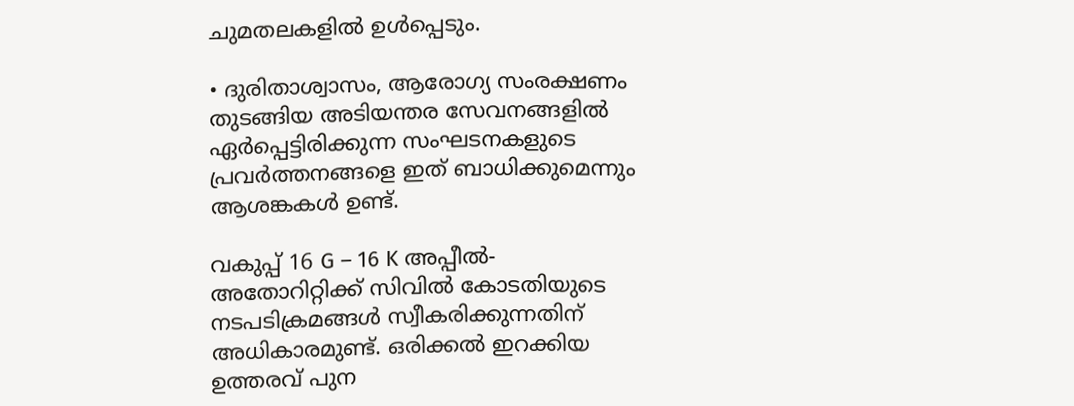ചുമതലകളിൽ ഉൾപ്പെടും.

• ദുരിതാശ്വാസം, ആരോഗ്യ സംരക്ഷണം തുടങ്ങിയ അടിയന്തര സേവനങ്ങളിൽ ഏർപ്പെട്ടിരിക്കുന്ന സംഘടനകളുടെ പ്രവർത്തനങ്ങളെ ഇത് ബാധിക്കുമെന്നും ആശങ്കകൾ ഉണ്ട്.

വകുപ്പ് 16 G – 16 K അപ്പീൽ- അതോറിറ്റിക്ക് സിവിൽ കോടതിയുടെ നടപടിക്രമങ്ങൾ സ്വീകരിക്കുന്നതിന് അധികാരമുണ്ട്. ഒരിക്കൽ ഇറക്കിയ ഉത്തരവ് പുന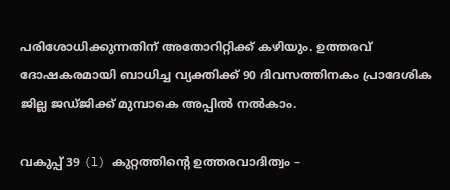പരിശോധിക്കുന്നതിന് അതോറിറ്റിക്ക് കഴിയും. ഉത്തരവ് ദോഷകരമായി ബാധിച്ച വ്യക്തിക്ക് 90 ദിവസത്തിനകം പ്രാദേശിക ജില്ല ജഡ്ജിക്ക് മുമ്പാകെ അപ്പിൽ നൽകാം.

വകുപ്പ് 39 (l) കുറ്റത്തിന്റെ ഉത്തരവാദിത്വം –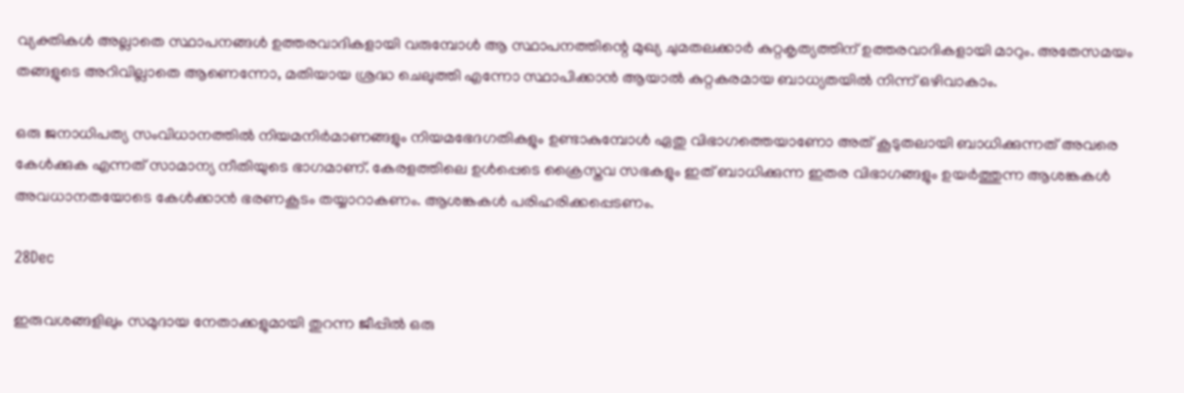വ്യക്തികൾ അല്ലാതെ സ്ഥാപനങ്ങൾ ഉത്തരവാദികളായി വരുമ്പോൾ ആ സ്ഥാപനത്തിന്റെ മുഖ്യ ചുമതലക്കാർ കുറ്റകൃത്യത്തിന് ഉത്തരവാദികളായി മാറും. അതേസമയം തങ്ങളുടെ അറിവില്ലാതെ ആണെന്നോ, മതിയായ ശ്രദ്ധ ചെലുത്തി എന്നോ സ്ഥാപിക്കാൻ ആയാൽ കുറ്റകരമായ ബാധ്യതയിൽ നിന്ന് ഒഴിവാകാം.

ഒരു ജനാധിപത്യ സംവിധാനത്തിൽ നിയമനിർമാണങ്ങളും നിയമഭേദഗതികളും ഉണ്ടാകുമ്പോൾ ഏതു വിഭാഗത്തെയാണോ അത് കൂടുതലായി ബാധിക്കുന്നത് അവരെ കേൾക്കുക എന്നത് സാമാന്യ നീതിയുടെ ഭാഗമാണ്. കേരളത്തിലെ ഉൾപ്പെടെ ക്രൈസ്തവ സഭകളും ഇത് ബാധിക്കുന്ന ഇതര വിഭാഗങ്ങളും ഉയർത്തുന്ന ആശങ്കകൾ അവധാനതയോടെ കേൾക്കാൻ ഭരണകൂടം തയ്യാറാകണം. ആശങ്കകൾ പരിഹരിക്കപ്പെടണം.

28Dec

ഇരുവശങ്ങളിലും സമുദായ നേതാക്കളുമായി തുറന്ന ജീപ്പിൽ ഒരു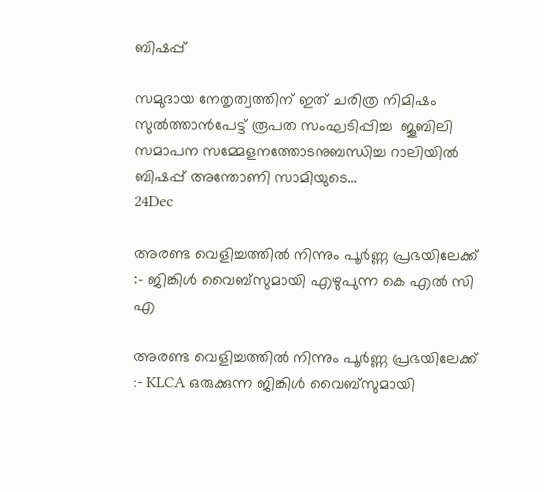ബിഷപ്പ്

സമുദായ നേതൃത്വത്തിന് ഇത് ചരിത്ര നിമിഷം സുൽത്താൻപേട്ട് രൂപത സംഘടിപ്പിച്ച  ജൂബിലി സമാപന സമ്മേളനത്തോടനുബന്ധിച്ച റാലിയിൽ ബിഷപ്പ് അന്തോണി സാമിയുടെ…
24Dec

അരണ്ട വെളിച്ചത്തിൽ നിന്നും പൂർണ്ണ പ്രഭയിലേക്ക് :- ജിങ്കിൾ വൈബ്സുമായി എഴുപുന്ന കെ എൽ സി എ

അരണ്ട വെളിച്ചത്തിൽ നിന്നും പൂർണ്ണ പ്രഭയിലേക്ക് :- KLCA ഒരുക്കുന്ന ജിങ്കിൾ വൈബ്സുമായി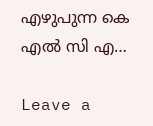എഴുപുന്ന കെ എൽ സി എ…

Leave a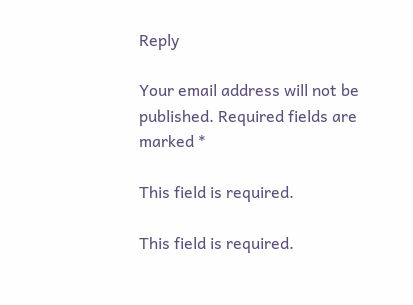Reply

Your email address will not be published. Required fields are marked *

This field is required.

This field is required.